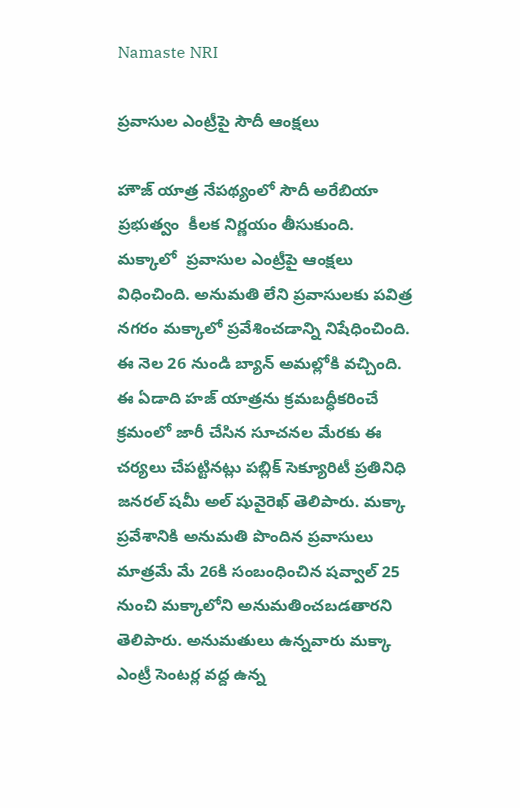Namaste NRI

ప్రవాసుల ఎంట్రీపై సౌదీ ఆంక్షలు

హౌజ్‌ యాత్ర నేపథ్యంలో సౌదీ అరేబియా ప్రభుత్వం  కీలక నిర్ణయం తీసుకుంది. మక్కాలో  ప్రవాసుల ఎంట్రీపై ఆంక్షలు విధించింది. అనుమతి లేని ప్రవాసులకు పవిత్ర నగరం మక్కాలో ప్రవేశించడాన్ని నిషేధించింది. ఈ నెల 26 నుండి బ్యాన్‌ అమల్లోకి వచ్చింది. ఈ ఏడాది హజ్‌ యాత్రను క్రమబద్ధీకరించే క్రమంలో జారీ చేసిన సూచనల మేరకు ఈ చర్యలు చేపట్టినట్లు పబ్లిక్‌ సెక్యూరిటీ ప్రతినిధి జనరల్‌ షమీ అల్‌ షువైరెఖ్‌ తెలిపారు. మక్కా ప్రవేశానికి అనుమతి పొందిన ప్రవాసులు మాత్రమే మే 26కి సంబంధించిన షవ్వాల్‌ 25 నుంచి మక్కాలోని అనుమతించబడతారని తెలిపారు. అనుమతులు ఉన్నవారు మక్కా ఎంట్రీ సెంటర్ల వద్ద ఉన్న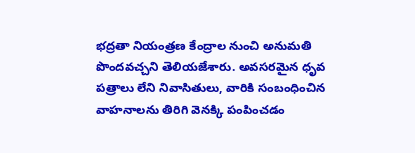భద్రతా నియంత్రణ కేంద్రాల నుంచి అనుమతి పొందవచ్చని తెలియజేశారు. అవసరమైన ధృవ పత్రాలు లేని నివాసితులు, వారికి సంబంధించిన వాహనాలను తిరిగి వెనక్కి పంపించడం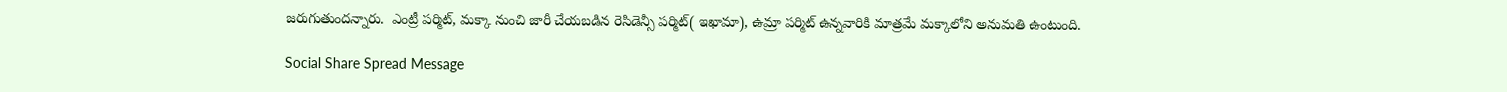జరుగుతుందన్నారు.  ఎంట్రీ పర్మిట్‌, మక్కా నుంచి జారీ చేయబడిన రెసిడెన్సీ పర్మిట్‌( ఇఖామా), ఉమ్రా పర్మిట్‌ ఉన్నవారికి మాత్రమే మక్కాలోని అనుమతి ఉంటుంది.

Social Share Spread Message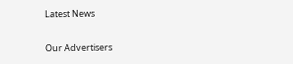Latest News

Our Advertisers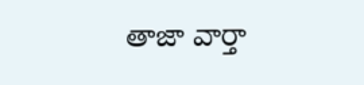తాజా వార్తా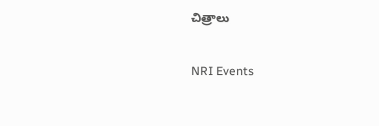చిత్రాలు

NRI Events